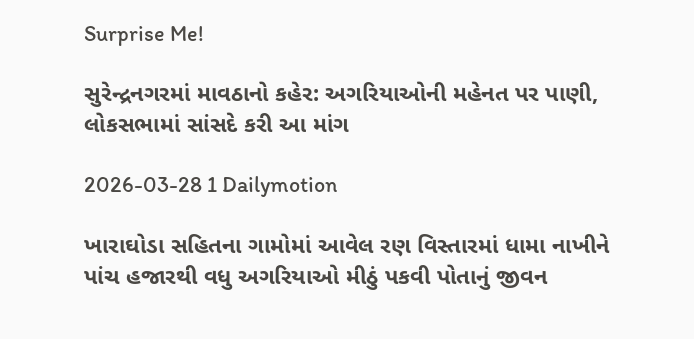Surprise Me!

સુરેન્દ્રનગરમાં માવઠાનો કહેર: અગરિયાઓની મહેનત પર પાણી, લોકસભામાં સાંસદે કરી આ માંગ

2026-03-28 1 Dailymotion

ખારાઘોડા સહિતના ગામોમાં આવેલ રણ વિસ્તારમાં ધામા નાખીને પાંચ હજારથી વધુ અગરિયાઓ મીઠું પકવી પોતાનું જીવન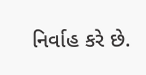નિર્વાહ કરે છે.